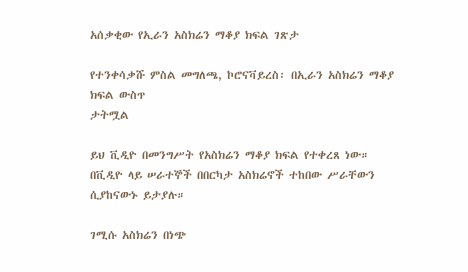አሰቃቂው የኢራን አስክሬን ማቆያ ክፍል ገጽታ

የተንቀሳቃሹ ምስል መግለጫ, ኮሮናቫይረስ፡ በኢራን አስክሬን ማቆያ ክፍል ውስጥ
ታትሟል

ይህ ቪዲዮ በመንግሥት የአስክሬን ማቆያ ክፍል የተቀረጸ ነው። በቪዲዮ ላይ ሠራተኞች በበርካታ አስክሬኖች ተከበው ሥራቸውን ሲያከናውኑ ይታያሉ።

ገሚሱ አስክሬን በነጭ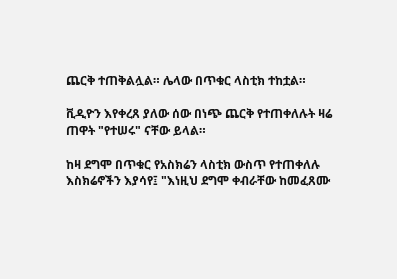ጨርቅ ተጠቅልሏል። ሌላው በጥቁር ላስቲክ ተከቷል።

ቪዲዮን እየቀረጸ ያለው ሰው በነጭ ጨርቅ የተጠቀለሉት ዛሬ ጠዋት "የተሠሩ" ናቸው ይላል።

ከዛ ደግሞ በጥቁር የአስክሬን ላስቲክ ውስጥ የተጠቀለሉ እስክሬኖችን እያሳየ፤ "እነዚህ ደግሞ ቀብራቸው ከመፈጸሙ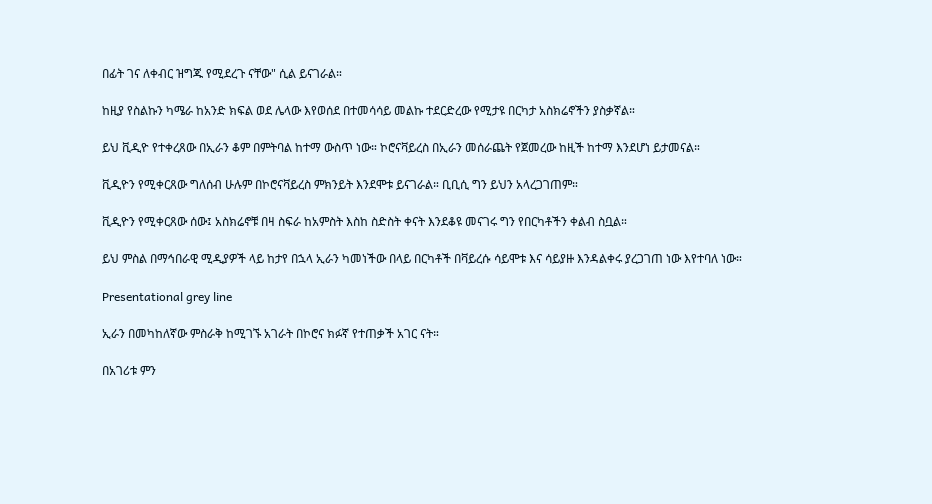በፊት ገና ለቀብር ዝግጁ የሚደረጉ ናቸው" ሲል ይናገራል።

ከዚያ የስልኩን ካሜራ ከአንድ ክፍል ወደ ሌላው እየወሰደ በተመሳሳይ መልኩ ተደርድረው የሚታዩ በርካታ አስክሬኖችን ያስቃኛል።

ይህ ቪዲዮ የተቀረጸው በኢራን ቆም በምትባል ከተማ ውስጥ ነው። ኮሮናቫይረስ በኢራን መሰራጨት የጀመረው ከዚች ከተማ እንደሆነ ይታመናል።

ቪዲዮን የሚቀርጸው ግለሰብ ሁሉም በኮሮናቫይረስ ምክንይት እንደሞቱ ይናገራል። ቢቢሲ ግን ይህን አላረጋገጠም።

ቪዲዮን የሚቀርጸው ሰው፤ አስክሬኖቹ በዛ ስፍራ ከአምስት እስከ ስድስት ቀናት እንደቆዩ መናገሩ ግን የበርካቶችን ቀልብ ስቧል።

ይህ ምስል በማኅበራዊ ሚዲያዎች ላይ ከታየ በኋላ ኢራን ካመነችው በላይ በርካቶች በቫይረሱ ሳይሞቱ እና ሳይያዙ እንዳልቀሩ ያረጋገጠ ነው እየተባለ ነው።

Presentational grey line

ኢራን በመካከለኛው ምስራቅ ከሚገኙ አገራት በኮሮና ክፉኛ የተጠቃች አገር ናት።

በአገሪቱ ምን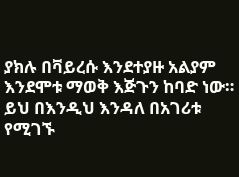ያክሉ በቫይረሱ እንደተያዙ አልያም እንደሞቱ ማወቅ እጅጉን ከባድ ነው። ይህ በእንዲህ እንዳለ በአገሪቱ የሚገኙ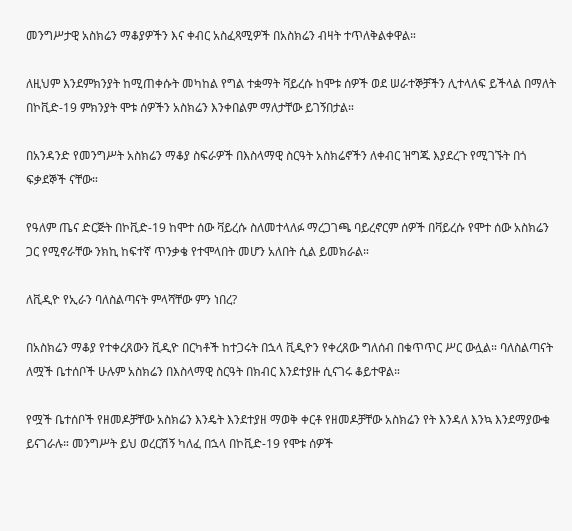መንግሥታዊ አስክሬን ማቆያዎችን እና ቀብር አስፈጻሚዎች በአስክሬን ብዛት ተጥለቅልቀዋል።

ለዚህም እንደምክንያት ከሚጠቀሱት መካከል የግል ተቋማት ቫይረሱ ከሞቱ ሰዎች ወደ ሠራተኞቻችን ሊተላለፍ ይችላል በማለት በኮቪድ-19 ምክንያት ሞቱ ሰዎችን አስክሬን እንቀበልም ማለታቸው ይገኝበታል።

በአንዳንድ የመንግሥት አስክሬን ማቆያ ስፍራዎች በእስላማዊ ስርዓት አስክሬኖችን ለቀብር ዝግጁ እያደረጉ የሚገኙት በጎ ፍቃደኞች ናቸው።

የዓለም ጤና ድርጅት በኮቪድ-19 ከሞተ ሰው ቫይረሱ ስለመተላለፉ ማረጋገጫ ባይረኖርም ሰዎች በቫይረሱ የሞተ ሰው አስክሬን ጋር የሚኖራቸው ንክኪ ከፍተኛ ጥንቃቄ የተሞላበት መሆን አለበት ሲል ይመክራል።

ለቪዲዮ የኢራን ባለስልጣናት ምላሻቸው ምን ነበረ?

በአስክሬን ማቆያ የተቀረጸውን ቪዲዮ በርካቶች ከተጋሩት በኋላ ቪዲዮን የቀረጸው ግለሰብ በቁጥጥር ሥር ውሏል። ባለስልጣናት ለሟች ቤተሰቦች ሁሉም አስክሬን በእስላማዊ ስርዓት በክብር እንደተያዙ ሲናገሩ ቆይተዋል።

የሟች ቤተሰቦች የዘመዶቻቸው አስክሬን እንዴት እንደተያዘ ማወቅ ቀርቶ የዘመዶቻቸው አስክሬን የት እንዳለ እንኳ እንደማያውቁ ይናገራሉ። መንግሥት ይህ ወረርሽኝ ካለፈ በኋላ በኮቪድ-19 የሞቱ ሰዎች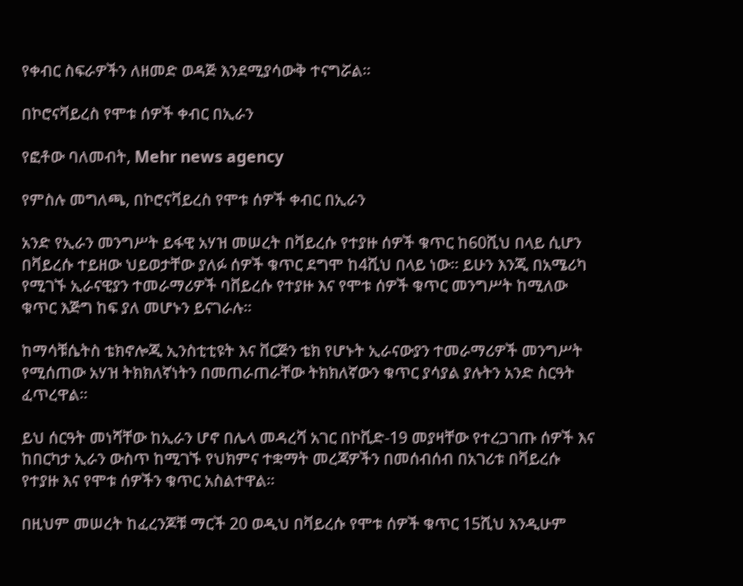የቀብር ስፍራዎችን ለዘመድ ወዳጅ እንደሚያሳውቅ ተናግሯል።

በኮሮናቫይረስ የሞቱ ሰዎች ቀብር በኢራን

የፎቶው ባለመብት, Mehr news agency

የምስሉ መግለጫ, በኮሮናቫይረስ የሞቱ ሰዎች ቀብር በኢራን

አንድ የኢራን መንግሥት ይፋዊ አሃዝ መሠረት በቫይረሱ የተያዙ ሰዎች ቁጥር ከ60ሺህ በላይ ሲሆን በቫይረሱ ተይዘው ህይወታቸው ያለፉ ሰዎች ቁጥር ደግሞ ከ4ሺህ በላይ ነው። ይሁን እንጂ በአሜሪካ የሚገኙ ኢራናዊያን ተመራማሪዎች ባቨይረሱ የተያዙ እና የሞቱ ሰዎች ቁጥር መንግሥት ከሚለው ቁጥር እጅግ ከፍ ያለ መሆኑን ይናገራሉ።

ከማሳቹሴትስ ቴክኖሎጂ ኢንስቲቲዩት እና ቨርጅን ቴክ የሆኑት ኢራናውያን ተመራማሪዎች መንግሥት የሚሰጠው አሃዝ ትክክለኛነትን በመጠራጠራቸው ትክክለኛውን ቁጥር ያሳያል ያሉትን አንድ ስርዓት ፈጥረዋል።

ይህ ሰርዓት መነሻቸው ከኢራን ሆኖ በሌላ መዳረሻ አገር በኮቪድ-19 መያዛቸው የተረጋገጡ ሰዎች እና ከበርካታ ኢራን ውስጥ ከሚገኙ የህክምና ተቋማት መረጃዎችን በመሰብሰብ በአገሪቱ በቫይረሱ የተያዙ እና የሞቱ ሰዎችን ቁጥር አስልተዋል።

በዚህም መሠረት ከፈረንጆቹ ማርች 20 ወዲህ በቫይረሱ የሞቱ ሰዎች ቁጥር 15ሺህ እንዲሁም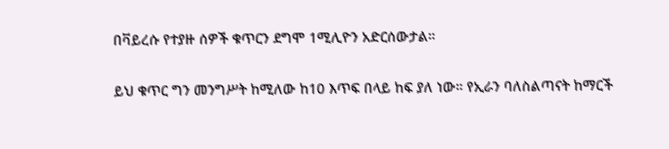በቫይረሱ የተያዙ ሰዎች ቁጥርን ደግሞ 1ሚሊዮን አድርሰውታል።

ይህ ቁጥር ግን መንግሥት ከሚለው ከ10 እጥፍ በላይ ከፍ ያለ ነው። የኢራን ባለስልጣናት ከማርች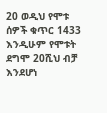20 ወዲህ የሞቱ ሰዎች ቁጥር 1433 እንዲሁም የሞቱት ደግሞ 20ሺህ ብቻ እንደሆነ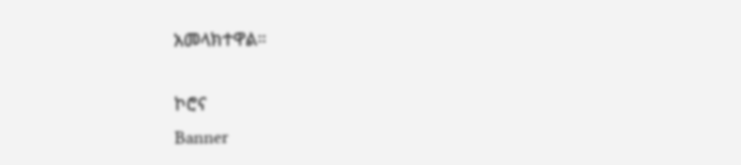አመላክተዋል።

ኮሮና
Banner